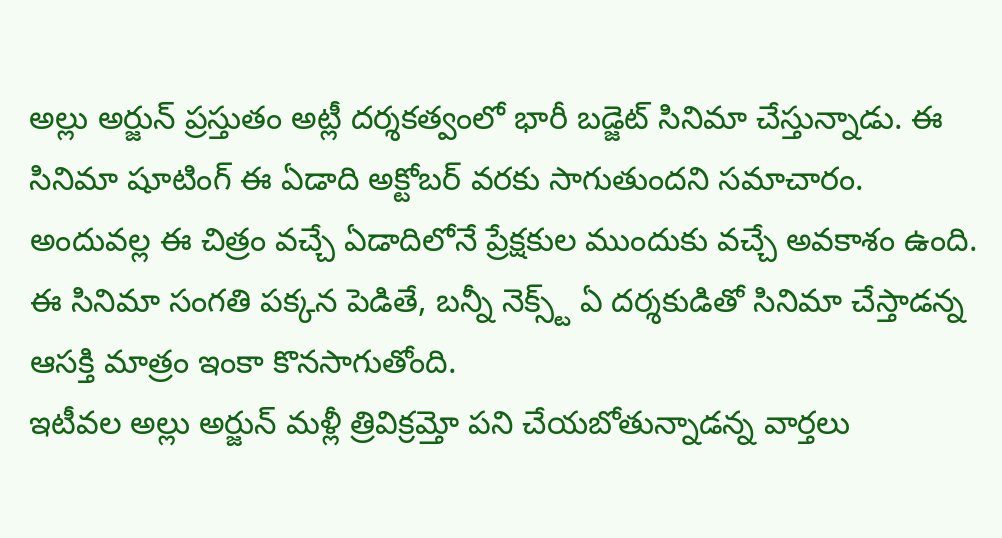అల్లు అర్జున్ ప్రస్తుతం అట్లీ దర్శకత్వంలో భారీ బడ్జెట్ సినిమా చేస్తున్నాడు. ఈ సినిమా షూటింగ్ ఈ ఏడాది అక్టోబర్ వరకు సాగుతుందని సమాచారం. అందువల్ల ఈ చిత్రం వచ్చే ఏడాదిలోనే ప్రేక్షకుల ముందుకు వచ్చే అవకాశం ఉంది. ఈ సినిమా సంగతి పక్కన పెడితే, బన్నీ నెక్స్ట్ ఏ దర్శకుడితో సినిమా చేస్తాడన్న ఆసక్తి మాత్రం ఇంకా కొనసాగుతోంది.
ఇటీవల అల్లు అర్జున్ మళ్లీ త్రివిక్రమ్తో పని చేయబోతున్నాడన్న వార్తలు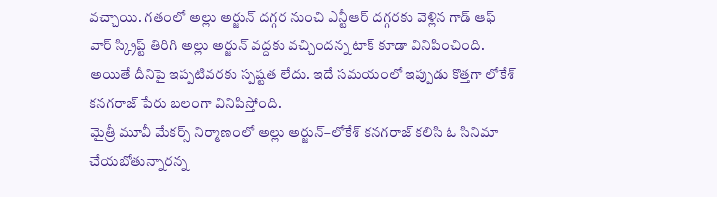వచ్చాయి. గతంలో అల్లు అర్జున్ దగ్గర నుంచి ఎన్టీఆర్ దగ్గరకు వెళ్లిన గాడ్ ఆఫ్ వార్ స్క్రిప్ట్ తిరిగి అల్లు అర్జున్ వద్దకు వచ్చిందన్న టాక్ కూడా వినిపించింది. అయితే దీనిపై ఇప్పటివరకు స్పష్టత లేదు. ఇదే సమయంలో ఇప్పుడు కొత్తగా లోకేశ్ కనగరాజ్ పేరు బలంగా వినిపిస్తోంది.
మైత్రీ మూవీ మేకర్స్ నిర్మాణంలో అల్లు అర్జున్–లోకేశ్ కనగరాజ్ కలిసి ఓ సినిమా చేయబోతున్నారన్న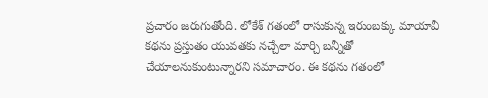ప్రచారం జరుగుతోంది. లోకేశ్ గతంలో రాసుకున్న ఇరుంబక్కు మాయావీ కథను ప్రస్తుతం యువతకు నచ్చేలా మార్చి బన్నీతో చేయాలనుకుంటున్నారని సమాచారం. ఈ కథను గతంలో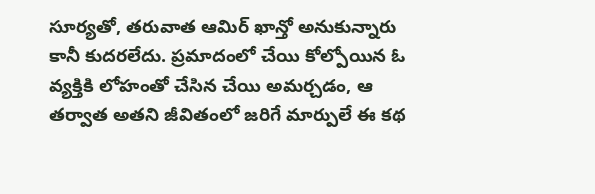సూర్యతో, తరువాత ఆమిర్ ఖాన్తో అనుకున్నారు కానీ కుదరలేదు. ప్రమాదంలో చేయి కోల్పోయిన ఓ వ్యక్తికి లోహంతో చేసిన చేయి అమర్చడం, ఆ తర్వాత అతని జీవితంలో జరిగే మార్పులే ఈ కథ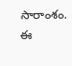సారాంశం. ఈ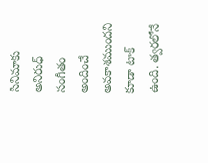సినిమాకు అనిరుధ్ సంగీతం అందించే అవకాశముందని కూడా టాక్ ఉంది. త్వరలోనే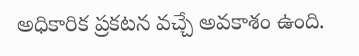అధికారిక ప్రకటన వచ్చే అవకాశం ఉంది.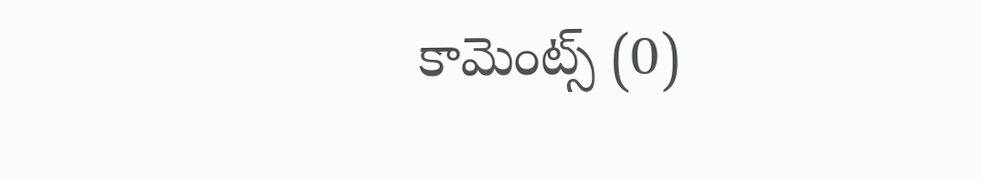కామెంట్స్ (0)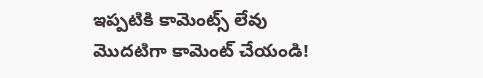ఇప్పటికి కామెంట్స్ లేవు
మొదటిగా కామెంట్ చేయండి!